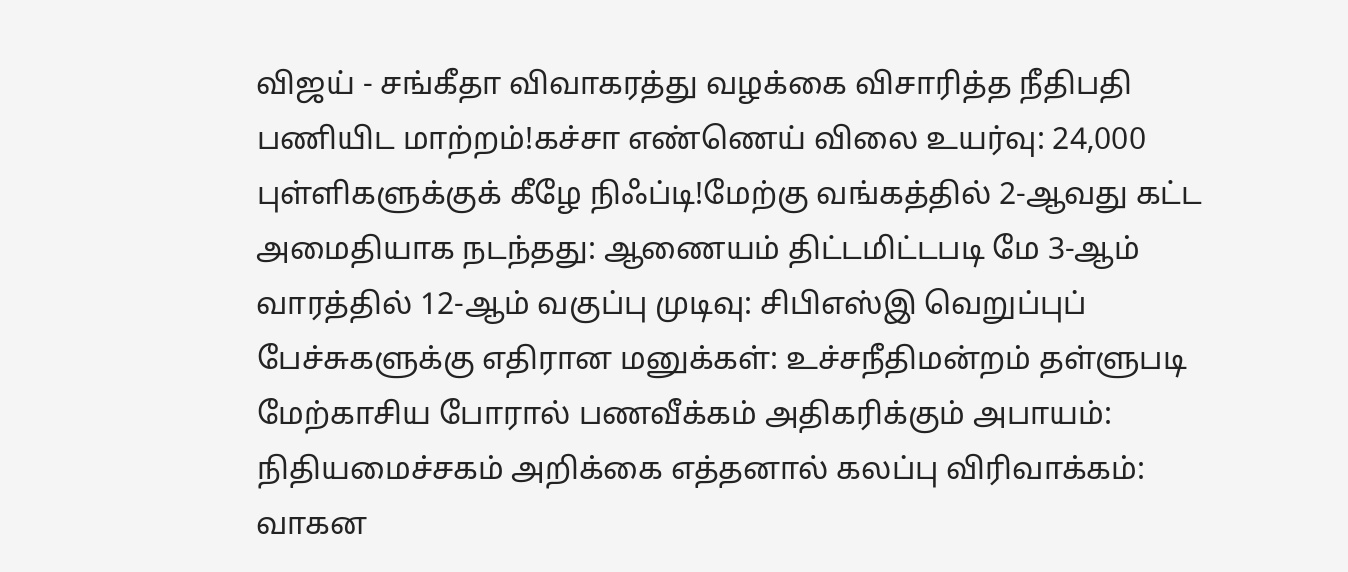விஜய் - சங்கீதா விவாகரத்து வழக்கை விசாரித்த நீதிபதி பணியிட மாற்றம்!கச்சா எண்ணெய் விலை உயர்வு: 24,000 புள்ளிகளுக்குக் கீழே நிஃப்டி!மேற்கு வங்கத்தில் 2-ஆவது கட்ட அமைதியாக நடந்தது: ஆணையம் திட்டமிட்டபடி மே 3-ஆம் வாரத்தில் 12-ஆம் வகுப்பு முடிவு: சிபிஎஸ்இ வெறுப்புப் பேச்சுகளுக்கு எதிரான மனுக்கள்: உச்சநீதிமன்றம் தள்ளுபடி மேற்காசிய போரால் பணவீக்கம் அதிகரிக்கும் அபாயம்: நிதியமைச்சகம் அறிக்கை எத்தனால் கலப்பு விரிவாக்கம்: வாகன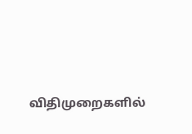விதிமுறைகளில்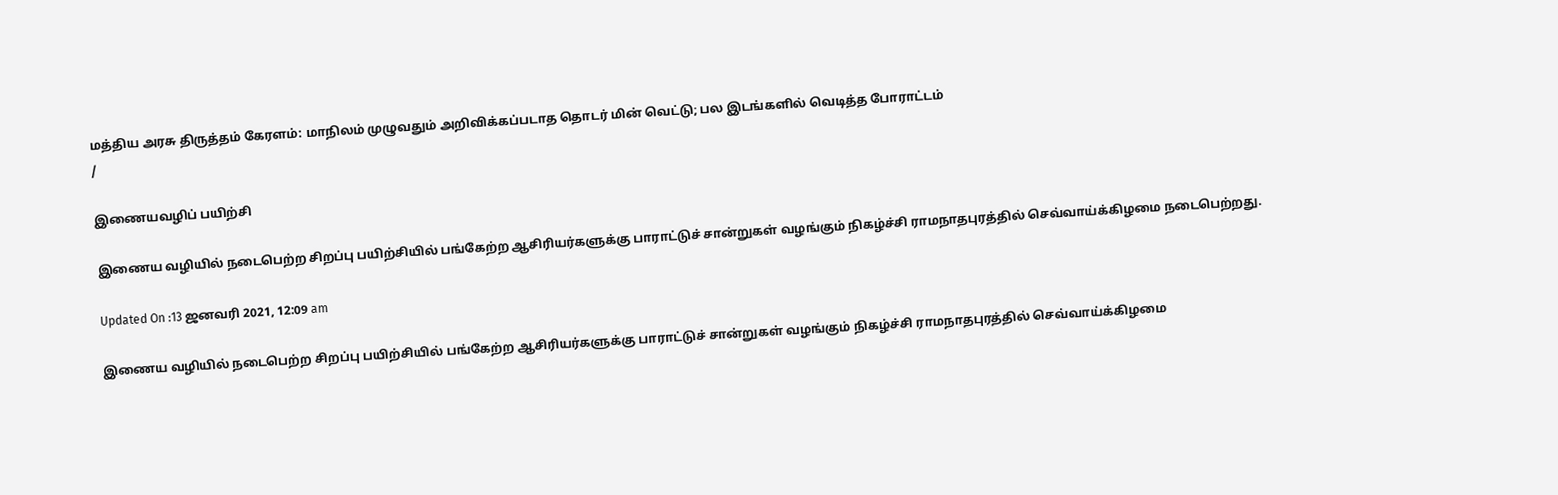மத்திய அரசு திருத்தம் கேரளம்: மாநிலம் முழுவதும் அறிவிக்கப்படாத தொடர் மின் வெட்டு; பல இடங்களில் வெடித்த போராட்டம்
/

இணையவழிப் பயிற்சி

இணைய வழியில் நடைபெற்ற சிறப்பு பயிற்சியில் பங்கேற்ற ஆசிரியர்களுக்கு பாராட்டுச் சான்றுகள் வழங்கும் நிகழ்ச்சி ராமநாதபுரத்தில் செவ்வாய்க்கிழமை நடைபெற்றது.

Updated On :13 ஜனவரி 2021, 12:09 am

இணைய வழியில் நடைபெற்ற சிறப்பு பயிற்சியில் பங்கேற்ற ஆசிரியர்களுக்கு பாராட்டுச் சான்றுகள் வழங்கும் நிகழ்ச்சி ராமநாதபுரத்தில் செவ்வாய்க்கிழமை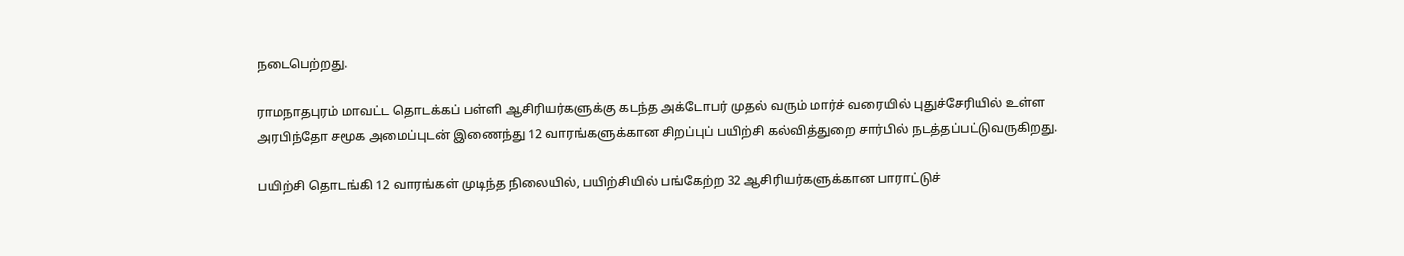நடைபெற்றது.

ராமநாதபுரம் மாவட்ட தொடக்கப் பள்ளி ஆசிரியர்களுக்கு கடந்த அக்டோபர் முதல் வரும் மார்ச் வரையில் புதுச்சேரியில் உள்ள அரபிந்தோ சமூக அமைப்புடன் இணைந்து 12 வாரங்களுக்கான சிறப்புப் பயிற்சி கல்வித்துறை சார்பில் நடத்தப்பட்டுவருகிறது.

பயிற்சி தொடங்கி 12 வாரங்கள் முடிந்த நிலையில், பயிற்சியில் பங்கேற்ற 32 ஆசிரியர்களுக்கான பாராட்டுச்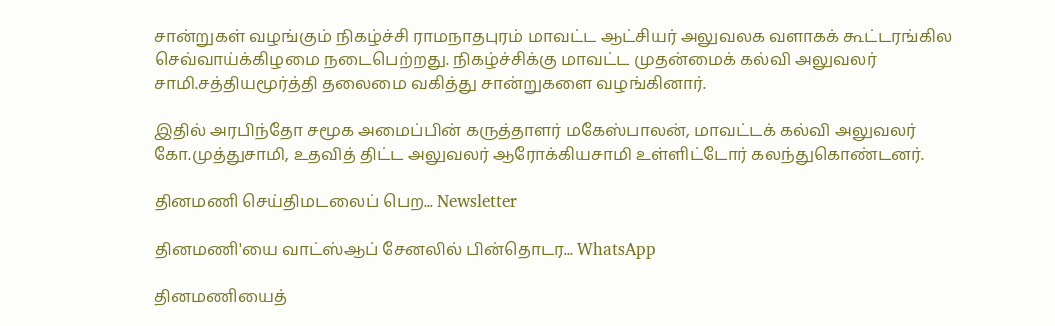சான்றுகள் வழங்கும் நிகழ்ச்சி ராமநாதபுரம் மாவட்ட ஆட்சியர் அலுவலக வளாகக் கூட்டரங்கில செவ்வாய்க்கிழமை நடைபெற்றது. நிகழ்ச்சிக்கு மாவட்ட முதன்மைக் கல்வி அலுவலர் சாமி.சத்தியமூர்த்தி தலைமை வகித்து சான்றுகளை வழங்கினார்.

இதில் அரபிந்தோ சமூக அமைப்பின் கருத்தாளர் மகேஸ்பாலன், மாவட்டக் கல்வி அலுவலர் கோ.முத்துசாமி, உதவித் திட்ட அலுவலர் ஆரோக்கியசாமி உள்ளிட்டோர் கலந்துகொண்டனர்.

தினமணி செய்திமடலைப் பெற... Newsletter

தினமணி'யை வாட்ஸ்ஆப் சேனலில் பின்தொடர... WhatsApp

தினமணியைத்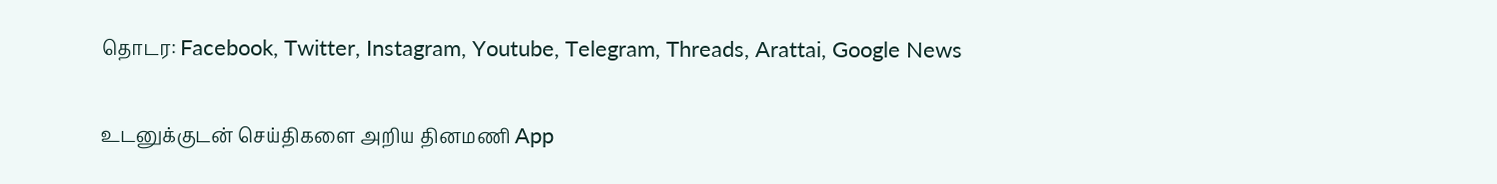தொடர: Facebook, Twitter, Instagram, Youtube, Telegram, Threads, Arattai, Google News

உடனுக்குடன் செய்திகளை அறிய தினமணி App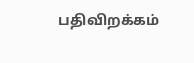பதிவிறக்கம்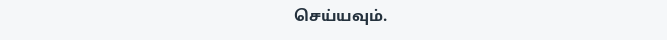செய்யவும்.